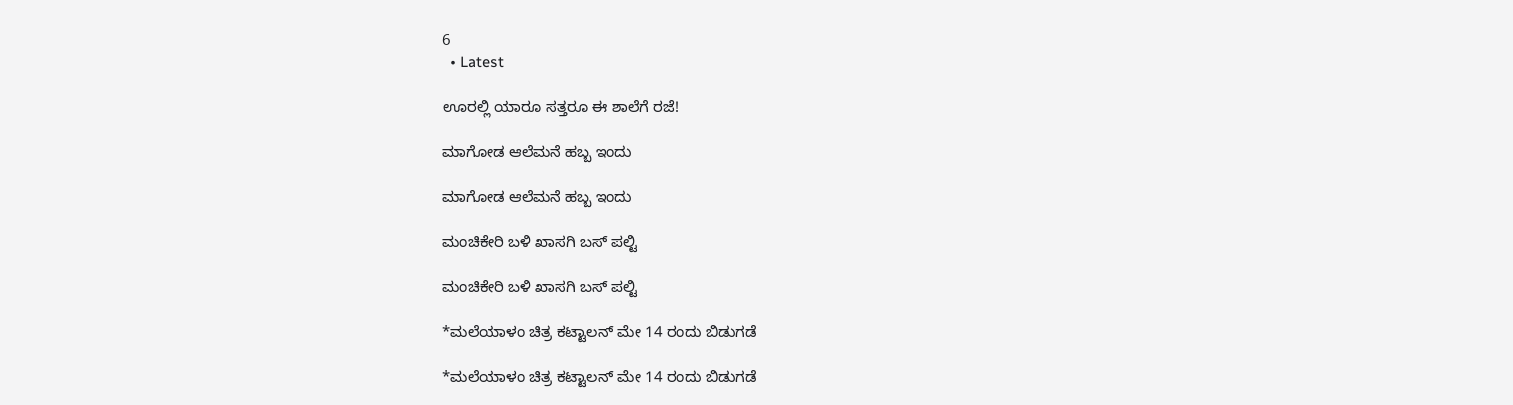6
  • Latest

ಊರಲ್ಲಿ ಯಾರೂ ಸತ್ತರೂ ಈ ಶಾಲೆಗೆ ರಜೆ!

ಮಾಗೋಡ ಆಲೆಮನೆ ಹಬ್ಬ ಇಂದು

ಮಾಗೋಡ ಆಲೆಮನೆ ಹಬ್ಬ ಇಂದು

ಮಂಚಿಕೇರಿ‌ ಬಳಿ ಖಾಸಗಿ ಬಸ್ ಪಲ್ಟಿ

ಮಂಚಿಕೇರಿ‌ ಬಳಿ ಖಾಸಗಿ ಬಸ್ ಪಲ್ಟಿ

*ಮಲೆಯಾಳಂ ಚಿತ್ರ ಕಟ್ಟಾಲನ್ ಮೇ 14 ರಂದು ಬಿಡುಗಡೆ

*ಮಲೆಯಾಳಂ ಚಿತ್ರ ಕಟ್ಟಾಲನ್ ಮೇ 14 ರಂದು ಬಿಡುಗಡೆ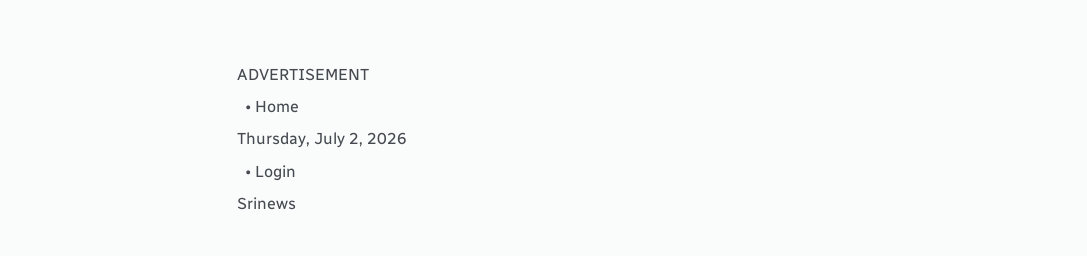ADVERTISEMENT
  • Home
Thursday, July 2, 2026
  • Login
Srinews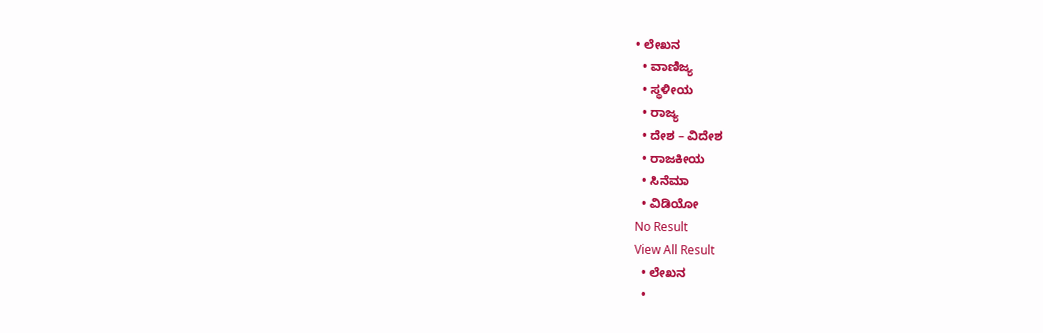• ಲೇಖನ
  • ವಾಣಿಜ್ಯ
  • ಸ್ಥಳೀಯ
  • ರಾಜ್ಯ
  • ದೇಶ – ವಿದೇಶ
  • ರಾಜಕೀಯ
  • ಸಿನೆಮಾ
  • ವಿಡಿಯೋ
No Result
View All Result
  • ಲೇಖನ
  •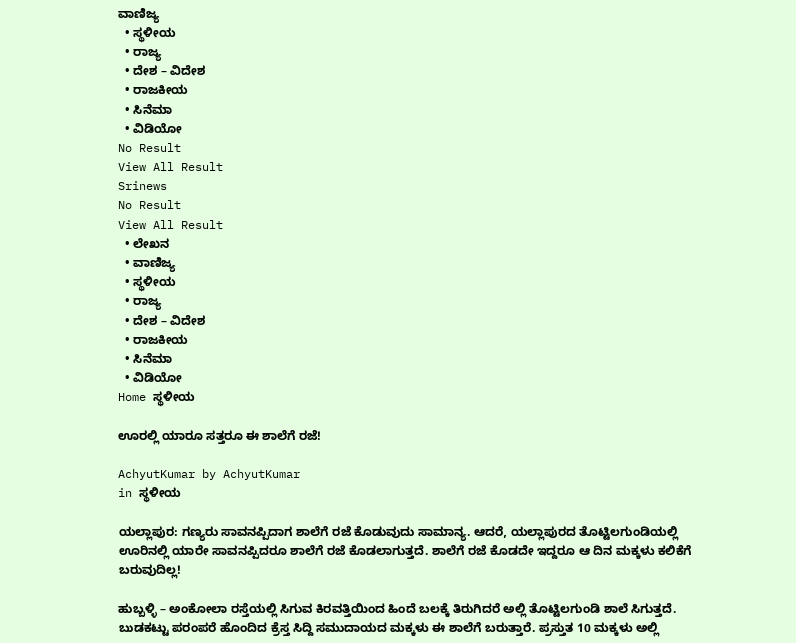ವಾಣಿಜ್ಯ
  • ಸ್ಥಳೀಯ
  • ರಾಜ್ಯ
  • ದೇಶ – ವಿದೇಶ
  • ರಾಜಕೀಯ
  • ಸಿನೆಮಾ
  • ವಿಡಿಯೋ
No Result
View All Result
Srinews
No Result
View All Result
  • ಲೇಖನ
  • ವಾಣಿಜ್ಯ
  • ಸ್ಥಳೀಯ
  • ರಾಜ್ಯ
  • ದೇಶ – ವಿದೇಶ
  • ರಾಜಕೀಯ
  • ಸಿನೆಮಾ
  • ವಿಡಿಯೋ
Home ಸ್ಥಳೀಯ

ಊರಲ್ಲಿ ಯಾರೂ ಸತ್ತರೂ ಈ ಶಾಲೆಗೆ ರಜೆ!

AchyutKumar by AchyutKumar
in ಸ್ಥಳೀಯ

ಯಲ್ಲಾಪುರ: ಗಣ್ಯರು ಸಾವನಪ್ಪಿದಾಗ ಶಾಲೆಗೆ ರಜೆ ಕೊಡುವುದು ಸಾಮಾನ್ಯ. ಆದರೆ, ಯಲ್ಲಾಪುರದ ತೊಟ್ಟಿಲಗುಂಡಿಯಲ್ಲಿ ಊರಿನಲ್ಲಿ ಯಾರೇ ಸಾವನಪ್ಪಿದರೂ ಶಾಲೆಗೆ ರಜೆ ಕೊಡಲಾಗುತ್ತದೆ. ಶಾಲೆಗೆ ರಜೆ ಕೊಡದೇ ಇದ್ದರೂ ಆ ದಿನ ಮಕ್ಕಳು ಕಲಿಕೆಗೆ ಬರುವುದಿಲ್ಲ!

ಹುಬ್ಬಳ್ಳಿ – ಅಂಕೋಲಾ ರಸ್ತೆಯಲ್ಲಿ ಸಿಗುವ ಕಿರವತ್ತಿಯಿಂದ ಹಿಂದೆ ಬಲಕ್ಕೆ ತಿರುಗಿದರೆ ಅಲ್ಲಿ ತೊಟ್ಟಿಲಗುಂಡಿ ಶಾಲೆ ಸಿಗುತ್ತದೆ. ಬುಡಕಟ್ಟು ಪರಂಪರೆ ಹೊಂದಿದ ಕ್ರೆಸ್ತ ಸಿದ್ದಿ ಸಮುದಾಯದ ಮಕ್ಕಳು ಈ ಶಾಲೆಗೆ ಬರುತ್ತಾರೆ. ಪ್ರಸ್ತುತ 10 ಮಕ್ಕಳು ಅಲ್ಲಿ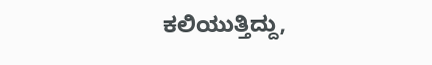ಕಲಿಯುತ್ತಿದ್ದು,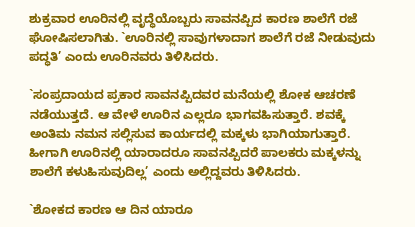ಶುಕ್ರವಾರ ಊರಿನಲ್ಲಿ ವೃದ್ಧೆಯೊಬ್ಬರು ಸಾವನಪ್ಪಿದ ಕಾರಣ ಶಾಲೆಗೆ ರಜೆ ಘೋಷಿಸಲಾಗಿತು. `ಊರಿನಲ್ಲಿ ಸಾವುಗಳಾದಾಗ ಶಾಲೆಗೆ ರಜೆ ನೀಡುವುದು ಪದ್ಧತಿ’ ಎಂದು ಊರಿನವರು ತಿಳಿಸಿದರು.

`ಸಂಪ್ರದಾಯದ ಪ್ರಕಾರ ಸಾವನಪ್ಪಿದವರ ಮನೆಯಲ್ಲಿ ಶೋಕ ಆಚರಣೆ ನಡೆಯುತ್ತದೆ. ಆ ವೇಳೆ ಊರಿನ ಎಲ್ಲರೂ ಭಾಗವಹಿಸುತ್ತಾರೆ. ಶವಕ್ಕೆ ಅಂತಿಮ ನಮನ ಸಲ್ಲಿಸುವ ಕಾರ್ಯದಲ್ಲಿ ಮಕ್ಕಳು ಭಾಗಿಯಾಗುತ್ತಾರೆ. ಹೀಗಾಗಿ ಊರಿನಲ್ಲಿ ಯಾರಾದರೂ ಸಾವನಪ್ಪಿದರೆ ಪಾಲಕರು ಮಕ್ಕಳನ್ನು ಶಾಲೆಗೆ ಕಳುಹಿಸುವುದಿಲ್ಲ’ ಎಂದು ಅಲ್ಲಿದ್ದವರು ತಿಳಿಸಿದರು.

`ಶೋಕದ ಕಾರಣ ಆ ದಿನ ಯಾರೂ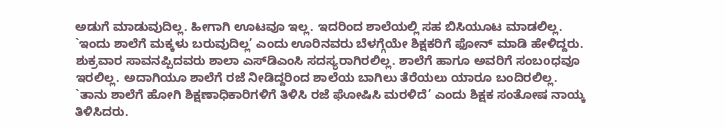ಅಡುಗೆ ಮಾಡುವುದಿಲ್ಲ. ಹೀಗಾಗಿ ಊಟವೂ ಇಲ್ಲ. ಇದರಿಂದ ಶಾಲೆಯಲ್ಲಿ ಸಹ ಬಿಸಿಯೂಟ ಮಾಡಲಿಲ್ಲ. `ಇಂದು ಶಾಲೆಗೆ ಮಕ್ಕಳು ಬರುವುದಿಲ್ಲ’ ಎಂದು ಊರಿನವರು ಬೆಳಗ್ಗೆಯೇ ಶಿಕ್ಷಕರಿಗೆ ಫೋನ್ ಮಾಡಿ ಹೇಳಿದ್ದರು. ಶುಕ್ರವಾರ ಸಾವನಪ್ಪಿದವರು ಶಾಲಾ ಎಸ್‌ಡಿಎಂಸಿ ಸದಸ್ಯರಾಗಿರಲಿಲ್ಲ. ಶಾಲೆಗೆ ಹಾಗೂ ಅವರಿಗೆ ಸಂಬoಧವೂ ಇರಲಿಲ್ಲ. ಅದಾಗಿಯೂ ಶಾಲೆಗೆ ರಜೆ ನೀಡಿದ್ದರಿಂದ ಶಾಲೆಯ ಬಾಗಿಲು ತೆರೆಯಲು ಯಾರೂ ಬಂದಿರಲಿಲ್ಲ.  `ತಾನು ಶಾಲೆಗೆ ಹೋಗಿ ಶಿಕ್ಷಣಾಧಿಕಾರಿಗಳಿಗೆ ತಿಳಿಸಿ ರಜೆ ಘೋಷಿಸಿ ಮರಳಿದೆ’ ಎಂದು ಶಿಕ್ಷಕ ಸಂತೋಷ ನಾಯ್ಕ ತಿಳಿಸಿದರು.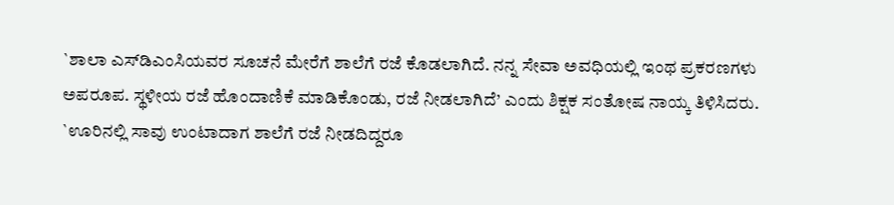`ಶಾಲಾ ಎಸ್‌ಡಿಎಂಸಿಯವರ ಸೂಚನೆ ಮೇರೆಗೆ ಶಾಲೆಗೆ ರಜೆ ಕೊಡಲಾಗಿದೆ. ನನ್ನ ಸೇವಾ ಅವಧಿಯಲ್ಲಿ ಇಂಥ ಪ್ರಕರಣಗಳು ಅಪರೂಪ. ಸ್ಥಳೀಯ ರಜೆ ಹೊಂದಾಣಿಕೆ ಮಾಡಿಕೊಂಡು, ರಜೆ ನೀಡಲಾಗಿದೆ’ ಎಂದು ಶಿಕ್ಷಕ ಸಂತೋಷ ನಾಯ್ಕ ತಿಳಿಸಿದರು. `ಊರಿನಲ್ಲಿ ಸಾವು ಉಂಟಾದಾಗ ಶಾಲೆಗೆ ರಜೆ ನೀಡದಿದ್ದರೂ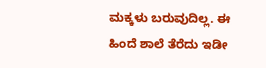ಮಕ್ಕಳು ಬರುವುದಿಲ್ಲ. ಈ ಹಿಂದೆ ಶಾಲೆ ತೆರೆದು ಇಡೀ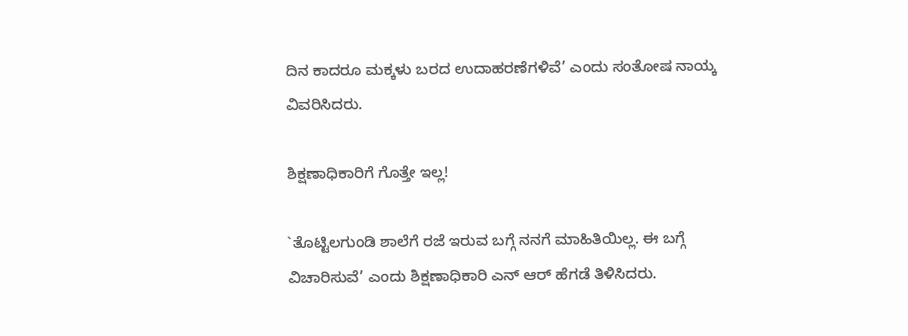ದಿನ ಕಾದರೂ ಮಕ್ಕಳು ಬರದ ಉದಾಹರಣೆಗಳಿವೆ’ ಎಂದು ಸಂತೋಷ ನಾಯ್ಕ ವಿವರಿಸಿದರು.

ಶಿಕ್ಷಣಾಧಿಕಾರಿಗೆ ಗೊತ್ತೇ ಇಲ್ಲ!

`ತೊಟ್ಟಿಲಗುಂಡಿ ಶಾಲೆಗೆ ರಜೆ ಇರುವ ಬಗ್ಗೆ ನನಗೆ ಮಾಹಿತಿಯಿಲ್ಲ. ಈ ಬಗ್ಗೆ ವಿಚಾರಿಸುವೆ’ ಎಂದು ಶಿಕ್ಷಣಾಧಿಕಾರಿ ಎನ್ ಆರ್ ಹೆಗಡೆ ತಿಳಿಸಿದರು.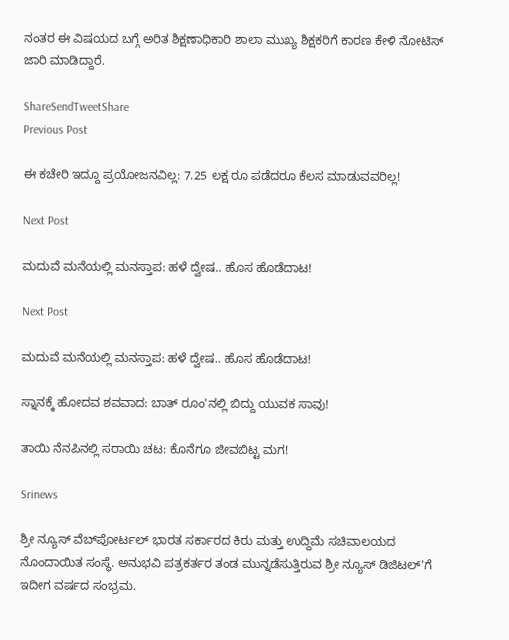ನಂತರ ಈ ವಿಷಯದ ಬಗ್ಗೆ ಅರಿತ ಶಿಕ್ಷಣಾಧಿಕಾರಿ ಶಾಲಾ ಮುಖ್ಯ ಶಿಕ್ಷಕರಿಗೆ ಕಾರಣ ಕೇಳಿ ನೋಟಿಸ್ ಜಾರಿ ಮಾಡಿದ್ದಾರೆ.

ShareSendTweetShare
Previous Post

ಈ ಕಚೇರಿ ಇದ್ದೂ ಪ್ರಯೋಜನವಿಲ್ಲ: 7.25 ಲಕ್ಷ ರೂ ಪಡೆದರೂ ಕೆಲಸ ಮಾಡುವವರಿಲ್ಲ!

Next Post

ಮದುವೆ ಮನೆಯಲ್ಲಿ ಮನಸ್ತಾಪ: ಹಳೆ ದ್ವೇಷ.. ಹೊಸ ಹೊಡೆದಾಟ!

Next Post

ಮದುವೆ ಮನೆಯಲ್ಲಿ ಮನಸ್ತಾಪ: ಹಳೆ ದ್ವೇಷ.. ಹೊಸ ಹೊಡೆದಾಟ!

ಸ್ನಾನಕ್ಕೆ ಹೋದವ ಶವವಾದ: ಬಾತ್ ರೂಂ'ನಲ್ಲಿ ಬಿದ್ದು ಯುವಕ ಸಾವು!

ತಾಯಿ ನೆನಪಿನಲ್ಲಿ ಸರಾಯಿ ಚಟ: ಕೊನೆಗೂ ಜೀವಬಿಟ್ಟ ಮಗ!

Srinews

ಶ್ರೀ ನ್ಯೂಸ್ ವೆಬ್‌ಪೋರ್ಟಲ್ ಭಾರತ ಸರ್ಕಾರದ ಕಿರು ಮತ್ತು ಉದ್ದಿಮೆ ಸಚಿವಾಲಯದ ನೊಂದಾಯಿತ ಸಂಸ್ಥೆ. ಅನುಭವಿ ಪತ್ರಕರ್ತರ ತಂಡ ಮುನ್ನಡೆಸುತ್ತಿರುವ ಶ್ರೀ ನ್ಯೂಸ್ ಡಿಜಿಟಲ್'ಗೆ ಇದೀಗ ವರ್ಷದ ಸಂಭ್ರಮ.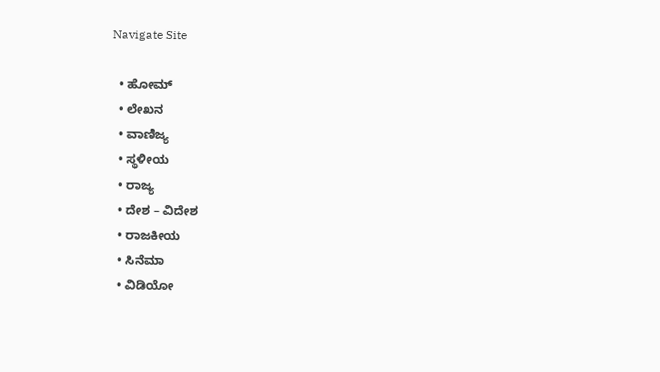Navigate Site

  • ಹೋಮ್
  • ಲೇಖನ
  • ವಾಣಿಜ್ಯ
  • ಸ್ಥಳೀಯ
  • ರಾಜ್ಯ
  • ದೇಶ – ವಿದೇಶ
  • ರಾಜಕೀಯ
  • ಸಿನೆಮಾ
  • ವಿಡಿಯೋ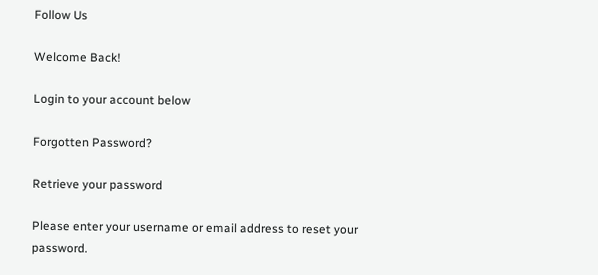Follow Us

Welcome Back!

Login to your account below

Forgotten Password?

Retrieve your password

Please enter your username or email address to reset your password.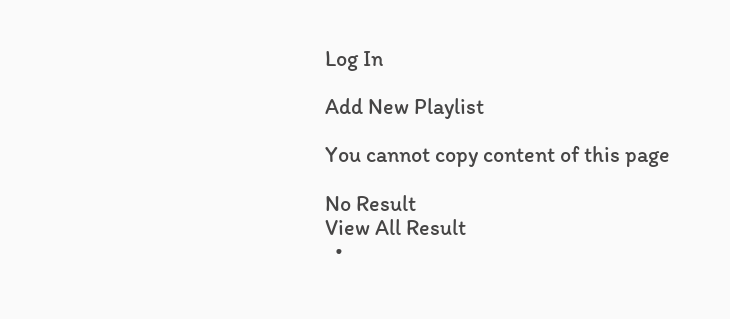Log In

Add New Playlist

You cannot copy content of this page

No Result
View All Result
  •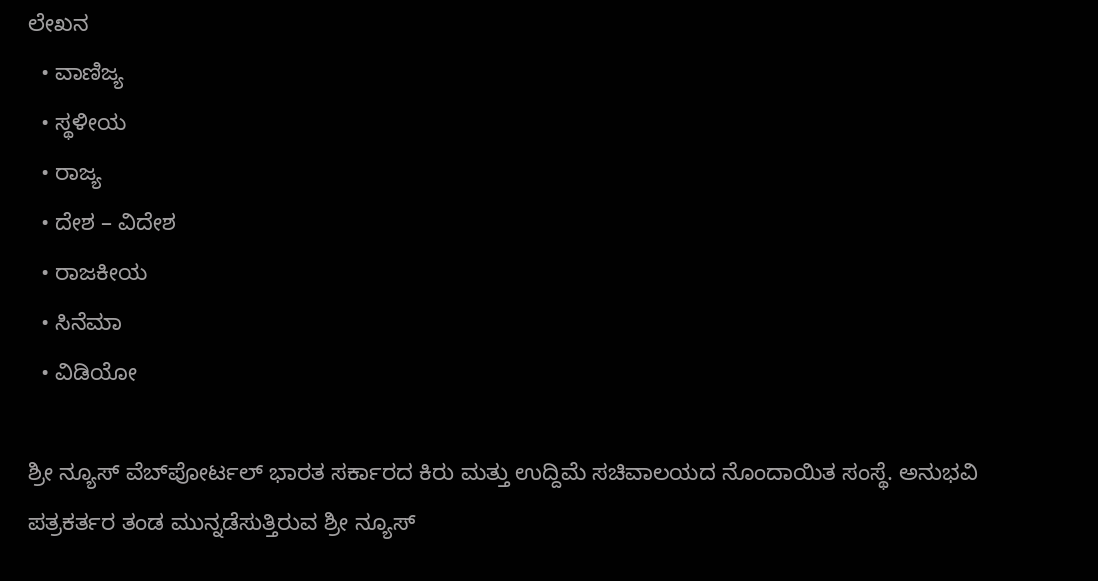ಲೇಖನ
  • ವಾಣಿಜ್ಯ
  • ಸ್ಥಳೀಯ
  • ರಾಜ್ಯ
  • ದೇಶ – ವಿದೇಶ
  • ರಾಜಕೀಯ
  • ಸಿನೆಮಾ
  • ವಿಡಿಯೋ

ಶ್ರೀ ನ್ಯೂಸ್ ವೆಬ್‌ಪೋರ್ಟಲ್ ಭಾರತ ಸರ್ಕಾರದ ಕಿರು ಮತ್ತು ಉದ್ದಿಮೆ ಸಚಿವಾಲಯದ ನೊಂದಾಯಿತ ಸಂಸ್ಥೆ. ಅನುಭವಿ ಪತ್ರಕರ್ತರ ತಂಡ ಮುನ್ನಡೆಸುತ್ತಿರುವ ಶ್ರೀ ನ್ಯೂಸ್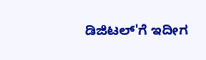ಡಿಜಿಟಲ್'ಗೆ ಇದೀಗ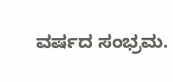ವರ್ಷದ ಸಂಭ್ರಮ.